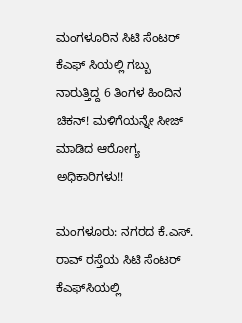ಮಂಗಳೂರಿನ ಸಿಟಿ ಸೆಂಟರ್ ಕೆಎಫ್ ಸಿಯಲ್ಲಿ ಗಬ್ಬು ನಾರುತ್ತಿದ್ದ 6 ತಿಂಗಳ ಹಿಂದಿನ ಚಿಕನ್! ಮಳಿಗೆಯನ್ನೇ ಸೀಜ್ ಮಾಡಿದ ಆರೋಗ್ಯ ಅಧಿಕಾರಿಗಳು!!

ಮಂಗಳೂರು: ನಗರದ ಕೆ.ಎಸ್. ರಾವ್ ರಸ್ತೆಯ ಸಿಟಿ ಸೆಂಟರ್ ಕೆಎಫ್‌ಸಿಯಲ್ಲಿ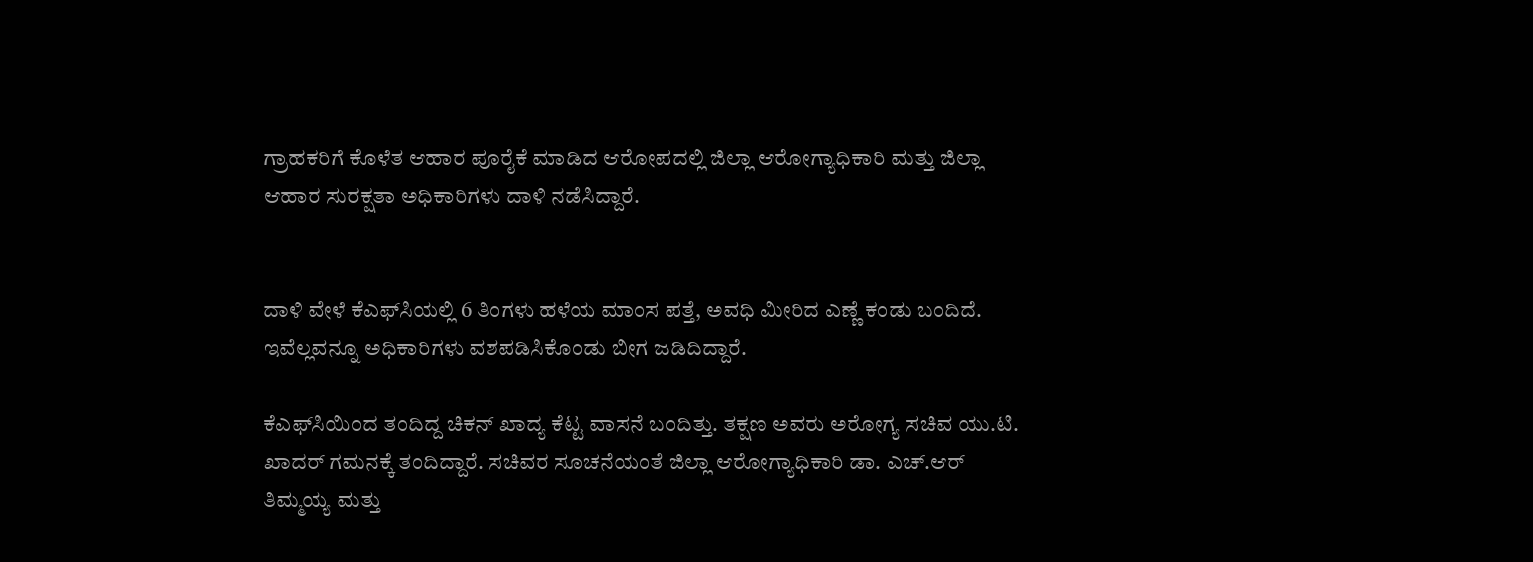ಗ್ರಾಹಕರಿಗೆ ಕೊಳೆತ ಆಹಾರ ಪೂರೈಕೆ ಮಾಡಿದ ಆರೋಪದಲ್ಲಿ ಜಿಲ್ಲಾ ಆರೋಗ್ಯಾಧಿಕಾರಿ ಮತ್ತು ಜಿಲ್ಲಾ ಆಹಾರ ಸುರಕ್ಷತಾ ಅಧಿಕಾರಿಗಳು ದಾಳಿ ನಡೆಸಿದ್ದಾರೆ.


ದಾಳಿ ವೇಳೆ ಕೆಎಫ್‌ಸಿಯಲ್ಲಿ 6 ತಿಂಗಳು ಹಳೆಯ ಮಾಂಸ ಪತ್ತೆ, ಅವಧಿ ಮೀರಿದ ಎಣ್ಣೆ ಕಂಡು ಬಂದಿದೆ. ಇವೆಲ್ಲವನ್ನೂ ಅಧಿಕಾರಿಗಳು ವಶಪಡಿಸಿಕೊಂಡು ಬೀಗ ಜಡಿದಿದ್ದಾರೆ.

ಕೆಎಫ್‌ಸಿಯಿಂದ ತಂದಿದ್ದ ಚಿಕನ್ ಖಾದ್ಯ ಕೆಟ್ಟ ವಾಸನೆ ಬಂದಿತ್ತು. ತಕ್ಷಣ ಅವರು ಅರೋಗ್ಯ ಸಚಿವ ಯು.ಟಿ. ಖಾದರ್‌ ಗಮನಕ್ಕೆ ತಂದಿದ್ದಾರೆ. ಸಚಿವರ ಸೂಚನೆಯಂತೆ ಜಿಲ್ಲಾ ಆರೋಗ್ಯಾಧಿಕಾರಿ ಡಾ. ಎಚ್.ಆರ್ ತಿಮ್ಮಯ್ಯ ಮತ್ತು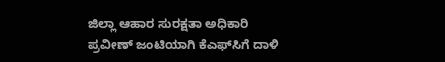ಜಿಲ್ಲಾ ಆಹಾರ ಸುರಕ್ಷತಾ ಅಧಿಕಾರಿ ಪ್ರವೀಣ್ ಜಂಟಿಯಾಗಿ ಕೆಎಫ್‌ಸಿಗೆ ದಾಳಿ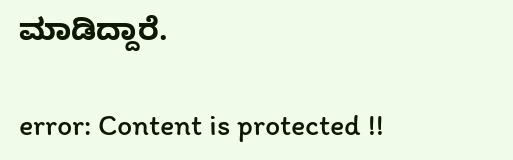ಮಾಡಿದ್ದಾರೆ.

error: Content is protected !!